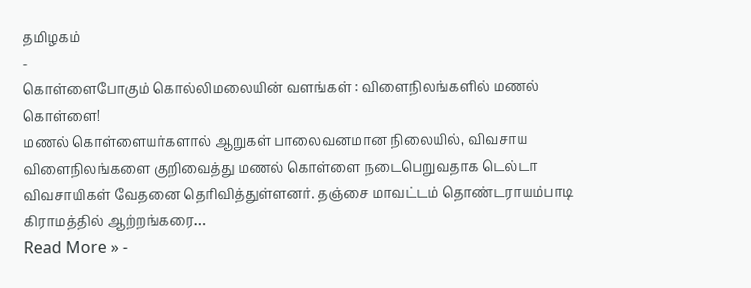தமிழகம்
-
கொள்ளைபோகும் கொல்லிமலையின் வளங்கள் : விளைநிலங்களில் மணல் கொள்ளை!
மணல் கொள்ளையர்களால் ஆறுகள் பாலைவனமான நிலையில், விவசாய விளைநிலங்களை குறிவைத்து மணல் கொள்ளை நடைபெறுவதாக டெல்டா விவசாயிகள் வேதனை தெரிவித்துள்ளனர். தஞ்சை மாவட்டம் தொண்டராயம்பாடி கிராமத்தில் ஆற்றங்கரை…
Read More » -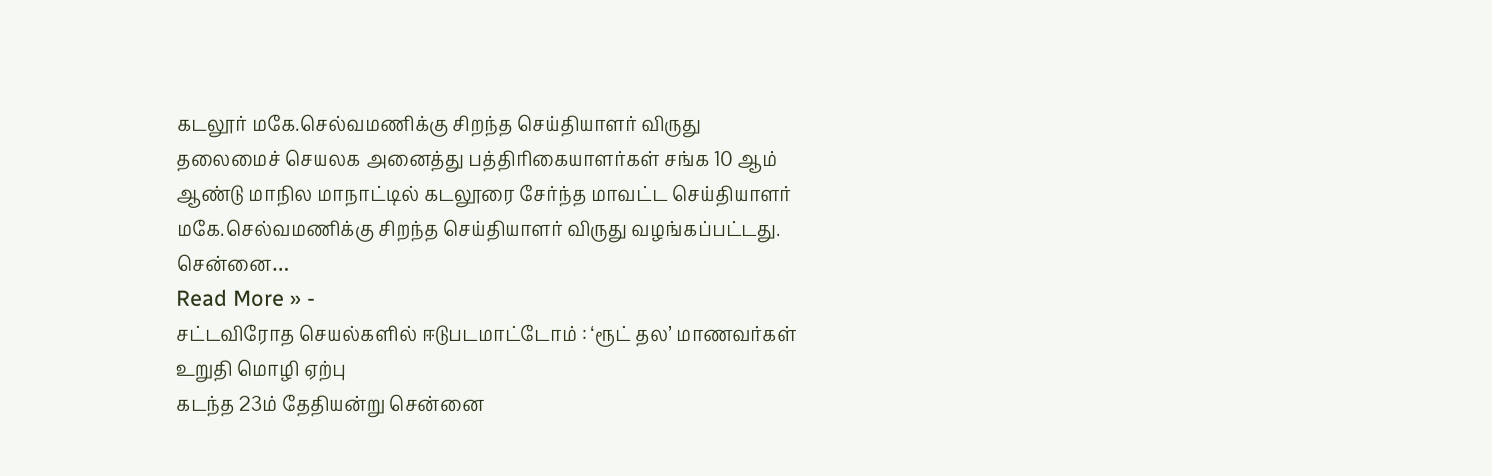கடலூர் மகே.செல்வமணிக்கு சிறந்த செய்தியாளர் விருது
தலைமைச் செயலக அனைத்து பத்திரிகையாளர்கள் சங்க 10 ஆம் ஆண்டு மாநில மாநாட்டில் கடலூரை சேர்ந்த மாவட்ட செய்தியாளர் மகே.செல்வமணிக்கு சிறந்த செய்தியாளர் விருது வழங்கப்பட்டது. சென்னை…
Read More » -
சட்டவிரோத செயல்களில் ஈடுபடமாட்டோம் : ‘ரூட் தல’ மாணவர்கள் உறுதி மொழி ஏற்பு
கடந்த 23ம் தேதியன்று சென்னை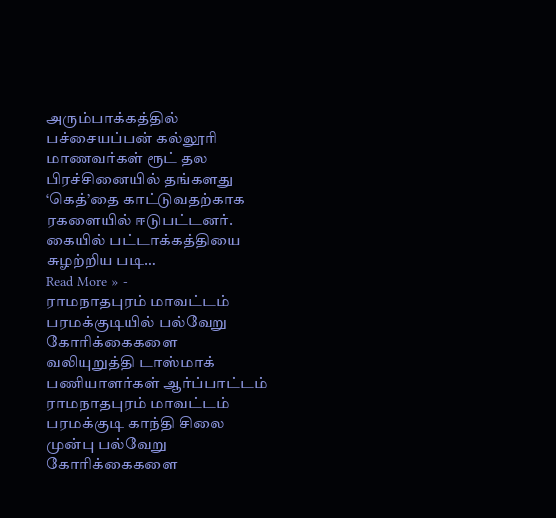அரும்பாக்கத்தில் பச்சையப்பன் கல்லூரி மாணவர்கள் ரூட் தல பிரச்சினையில் தங்களது ‘கெத்’தை காட்டுவதற்காக ரகளையில் ஈடுபட்டனர். கையில் பட்டாக்கத்தியை சுழற்றிய படி…
Read More » -
ராமநாதபுரம் மாவட்டம் பரமக்குடியில் பல்வேறு கோரிக்கைகளை வலியுறுத்தி டாஸ்மாக் பணியாளர்கள் ஆர்ப்பாட்டம்
ராமநாதபுரம் மாவட்டம் பரமக்குடி காந்தி சிலை முன்பு பல்வேறு கோரிக்கைகளை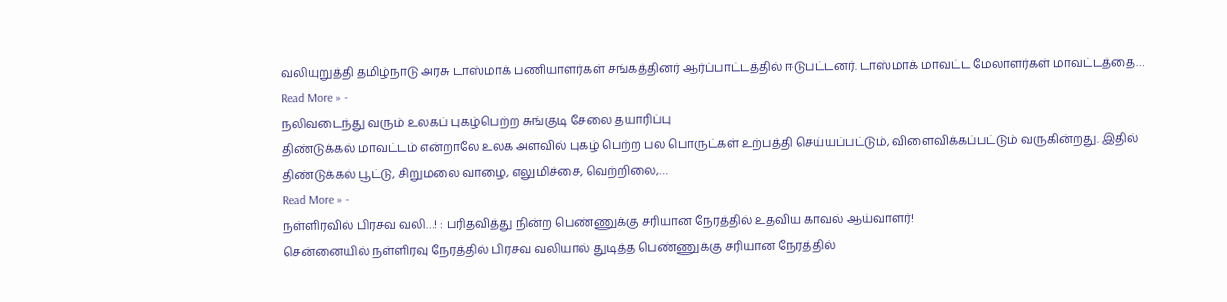வலியுறுத்தி தமிழ்நாடு அரசு டாஸ்மாக் பணியாளர்கள் சங்கத்தினர் ஆர்ப்பாட்டத்தில் ஈடுபட்டனர். டாஸ்மாக் மாவட்ட மேலாளர்கள் மாவட்டத்தை…
Read More » -
நலிவடைந்து வரும் உலகப் புகழ்பெற்ற சுங்குடி சேலை தயாரிப்பு
திண்டுக்கல் மாவட்டம் என்றாலே உலக அளவில் புகழ் பெற்ற பல பொருட்கள் உற்பத்தி செய்யப்பட்டும், விளைவிக்கப்பட்டும் வருகின்றது. இதில் திண்டுக்கல் பூட்டு, சிறுமலை வாழை, எலுமிச்சை, வெற்றிலை,…
Read More » -
நள்ளிரவில் பிரசவ வலி…! : பரிதவித்து நின்ற பெண்ணுக்கு சரியான நேரத்தில் உதவிய காவல் ஆய்வாளர்!
சென்னையில் நள்ளிரவு நேரத்தில் பிரசவ வலியால் துடித்த பெண்ணுக்கு சரியான நேரத்தில்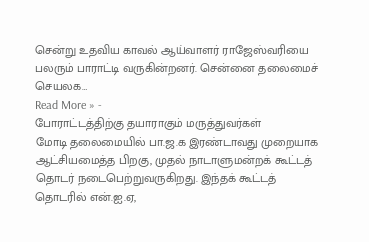சென்று உதவிய காவல் ஆய்வாளர் ராஜேஸ்வரியை பலரும் பாராட்டி வருகின்றனர். சென்னை தலைமைச் செயலக…
Read More » -
போராட்டத்திற்கு தயாராகும் மருத்துவர்கள்
மோடி தலைமையில் பா.ஜ.க இரண்டாவது முறையாக ஆட்சியமைத்த பிறகு, முதல் நாடாளுமன்றக் கூட்டத் தொடர் நடைபெற்றுவருகிறது. இந்தக் கூட்டத் தொடரில் என்.ஐ.ஏ,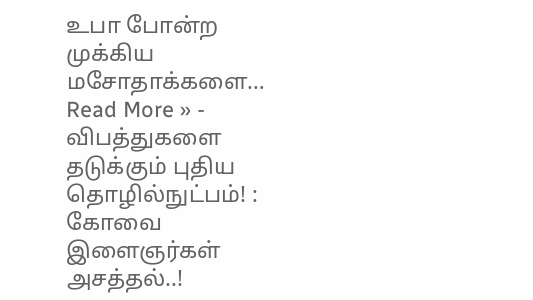உபா போன்ற முக்கிய மசோதாக்களை…
Read More » -
விபத்துகளை தடுக்கும் புதிய தொழில்நுட்பம்! : கோவை இளைஞர்கள் அசத்தல்..!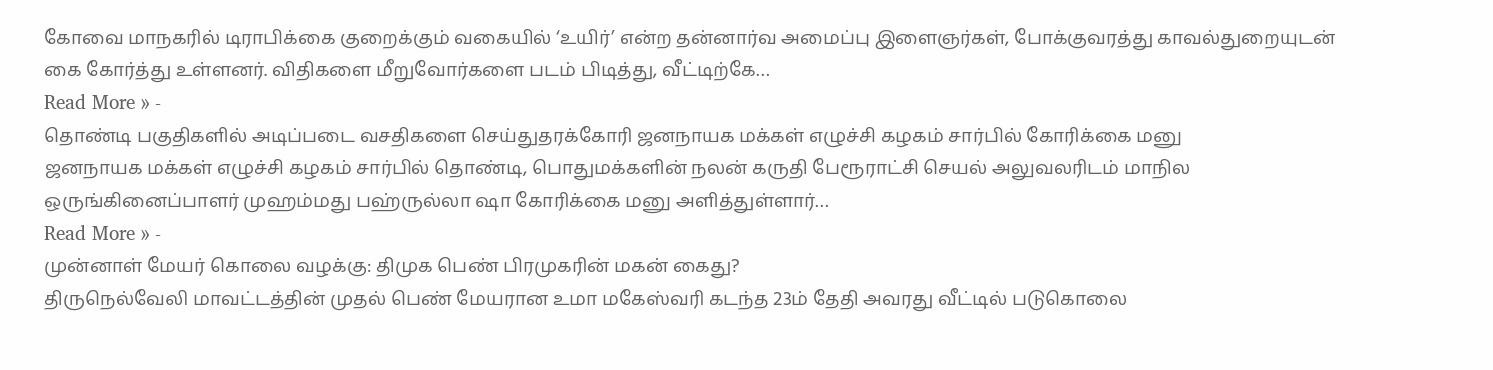கோவை மாநகரில் டிராபிக்கை குறைக்கும் வகையில் ‘உயிர்’ என்ற தன்னார்வ அமைப்பு இளைஞர்கள், போக்குவரத்து காவல்துறையுடன் கை கோர்த்து உள்ளனர். விதிகளை மீறுவோர்களை படம் பிடித்து, வீட்டிற்கே…
Read More » -
தொண்டி பகுதிகளில் அடிப்படை வசதிகளை செய்துதரக்கோரி ஜனநாயக மக்கள் எழுச்சி கழகம் சார்பில் கோரிக்கை மனு
ஜனநாயக மக்கள் எழுச்சி கழகம் சார்பில் தொண்டி, பொதுமக்களின் நலன் கருதி பேரூராட்சி செயல் அலுவலரிடம் மாநில ஒருங்கினைப்பாளர் முஹம்மது பஹ்ருல்லா ஷா கோரிக்கை மனு அளித்துள்ளார்…
Read More » -
முன்னாள் மேயர் கொலை வழக்கு: திமுக பெண் பிரமுகரின் மகன் கைது?
திருநெல்வேலி மாவட்டத்தின் முதல் பெண் மேயரான உமா மகேஸ்வரி கடந்த 23ம் தேதி அவரது வீட்டில் படுகொலை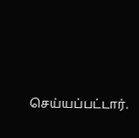செய்யப்பட்டார்.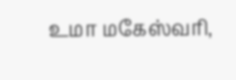உமா மகேஸ்வரி,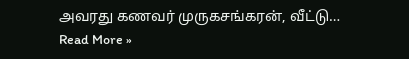அவரது கணவர் முருகசங்கரன், வீட்டு…
Read More »